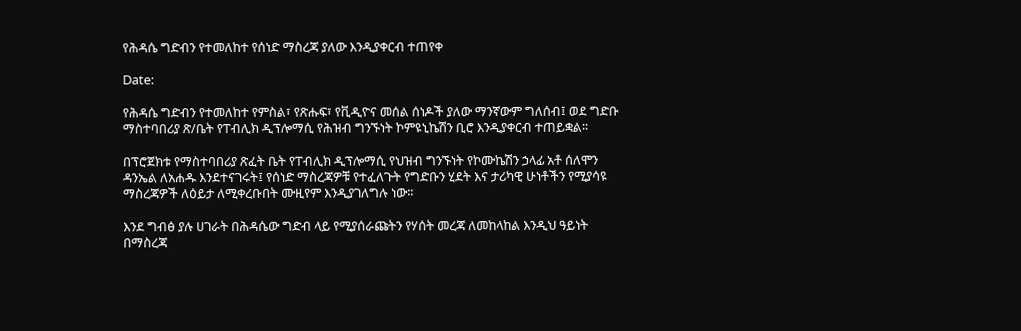የሕዳሴ ግድብን የተመለከተ የሰነድ ማስረጃ ያለው እንዲያቀርብ ተጠየቀ

Date:

የሕዳሴ ግድብን የተመለከተ የምስል፣ የጽሑፍ፣ የቪዲዮና መሰል ሰነዶች ያለው ማንኛውም ግለሰብ፤ ወደ ግድቡ ማስተባበሪያ ጽ/ቤት የፐብሊክ ዲፕሎማሲ የሕዝብ ግንኙነት ኮምዩኒኬሽን ቢሮ እንዲያቀርብ ተጠይቋል፡፡

በፕሮጀክቱ የማስተባበሪያ ጽፈት ቤት የፐብሊክ ዲፕሎማሲ የህዝብ ግንኙነት የኮሙኬሽን ኃላፊ አቶ ሰለሞን ዳንኤል ለአሐዱ እንደተናገሩት፤ የሰነድ ማስረጃዎቹ የተፈለጉት የግድቡን ሂደት እና ታሪካዊ ሁነቶችን የሚያሳዩ ማስረጃዎች ለዕይታ ለሚቀረቡበት ሙዚየም እንዲያገለግሉ ነው፡፡

እንደ ግብፅ ያሉ ሀገራት በሕዳሴው ግድብ ላይ የሚያሰራጩትን የሃሰት መረጃ ለመከላከል እንዲህ ዓይነት በማስረጃ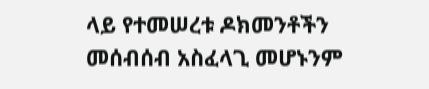ላይ የተመሠረቱ ዶክመንቶችን መሰብሰብ አስፈላጊ መሆኑንም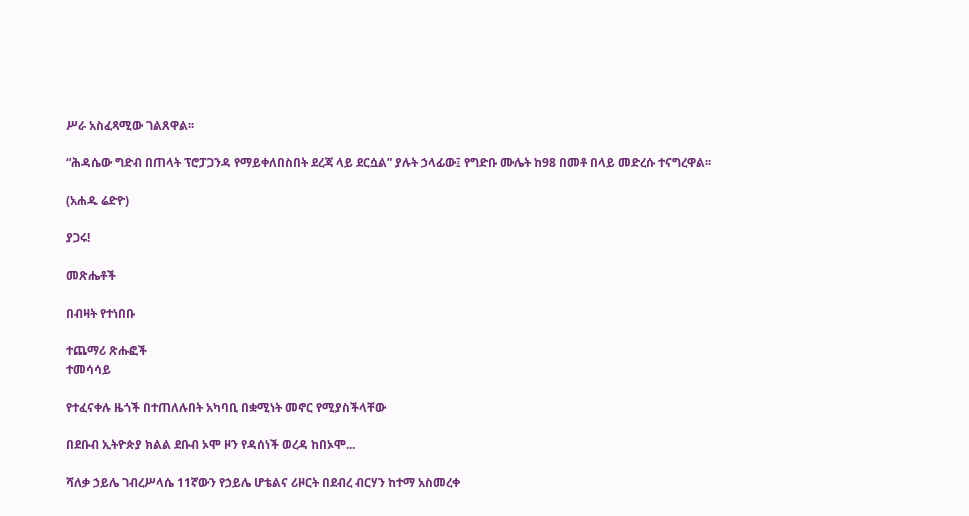ሥራ አስፈጻሚው ገልጸዋል፡፡

“ሕዳሴው ግድብ በጠላት ፕሮፓጋንዳ የማይቀለበስበት ደረጃ ላይ ደርሷል” ያሉት ኃላፊው፤ የግድቡ ሙሌት ከ98 በመቶ በላይ መድረሱ ተናግረዋል፡፡

(አሐዱ ሬድዮ)

ያጋሩ!

መጽሔቶች

በብዛት የተነበቡ

ተጨማሪ ጽሑፎች
ተመሳሳይ

የተፈናቀሉ ዜጎች በተጠለሉበት አካባቢ በቋሚነት መኖር የሚያስችላቸው

በደቡብ ኢትዮጵያ ክልል ደቡብ ኦሞ ዞን የዳሰነች ወረዳ ከበኦሞ...

ሻለቃ ኃይሌ ገብረሥላሴ 11ኛውን የኃይሌ ሆቴልና ሪዞርት በደብረ ብርሃን ከተማ አስመረቀ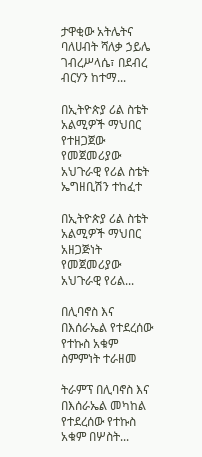ታዋቂው አትሌትና ባለሀብት ሻለቃ ኃይሌ ገብረሥላሴ፣ በደብረ ብርሃን ከተማ...

በኢትዮጵያ ሪል ስቴት አልሚዎች ማህበር የተዘጋጀው የመጀመሪያው አህጉራዊ የሪል ስቴት ኤግዘቢሽን ተከፈተ

በኢትዮጵያ ሪል ስቴት አልሚዎች ማህበር አዘጋጅነት የመጀመሪያው አህጉራዊ የሪል...

በሊባኖስ እና በእሰራኤል የተደረሰው የተኩስ አቁም ስምምነት ተራዘመ

ትራምፕ በሊባኖስ እና በእሰራኤል መካከል የተደረሰው የተኩስ አቁም በሦስት...